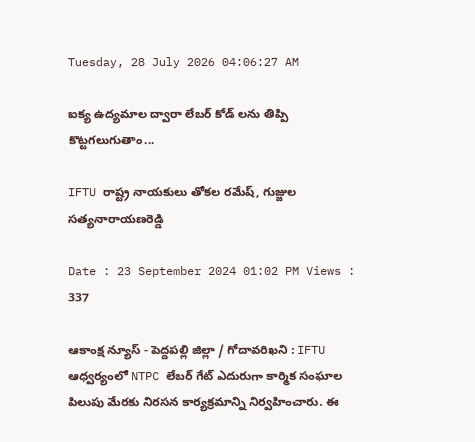Tuesday, 28 July 2026 04:06:27 AM

ఐక్య ఉద్యమాల ద్వారా లేబర్ కోడ్ లను తిప్పి కొట్టగలుగుతాం...

IFTU రాష్ట్ర నాయకులు తోకల రమేష్, గుజ్జుల సత్యనారాయణరెడ్డి

Date : 23 September 2024 01:02 PM Views : 337

ఆకాంక్ష న్యూస్ - పెద్దపల్లి జిల్లా / గోదావరిఖని : IFTU ఆధ్వర్యంలో NTPC లేబర్ గేట్ ఎదురుగా కార్మిక సంఘాల పిలుపు మేరకు నిరసన కార్యక్రమాన్ని నిర్వహించారు. ఈ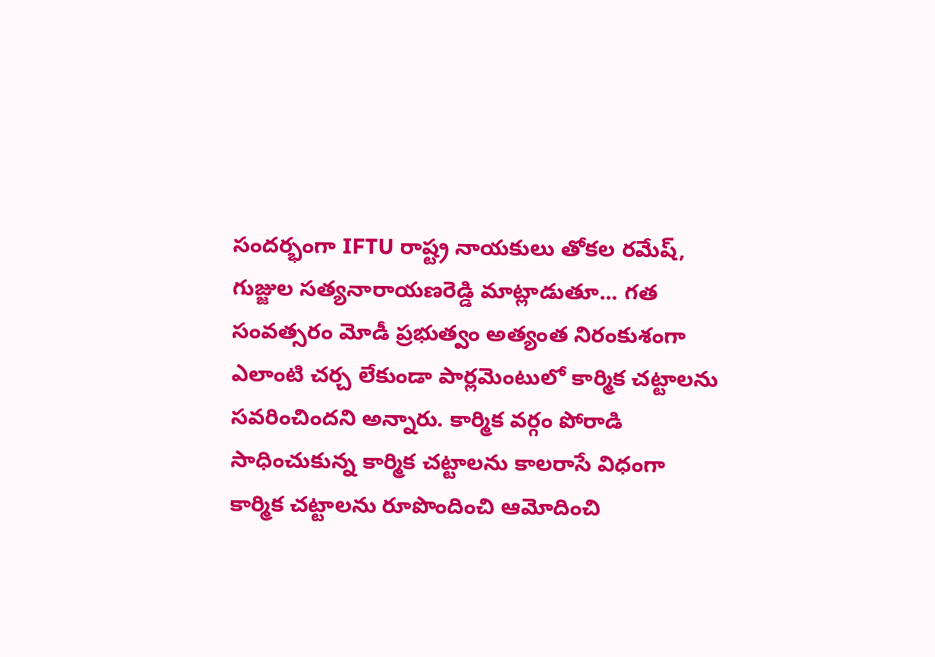సందర్భంగా IFTU రాష్ట్ర నాయకులు తోకల రమేష్, గుజ్జుల సత్యనారాయణరెడ్డి మాట్లాడుతూ... గత సంవత్సరం మోడీ ప్రభుత్వం అత్యంత నిరంకుశంగా ఎలాంటి చర్చ లేకుండా పార్లమెంటులో కార్మిక చట్టాలను సవరించిందని అన్నారు. కార్మిక వర్గం పోరాడి సాధించుకున్న కార్మిక చట్టాలను కాలరాసే విధంగా కార్మిక చట్టాలను రూపొందించి ఆమోదించి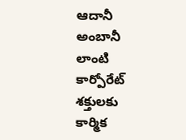ఆదానీ అంబానీ లాంటి కార్పోరేట్ శక్తులకు కార్మిక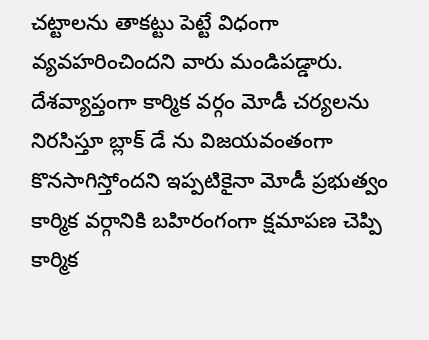చట్టాలను తాకట్టు పెట్టే విధంగా వ్యవహరించిందని వారు మండిపడ్డారు. దేశవ్యాప్తంగా కార్మిక వర్గం మోడీ చర్యలను నిరసిస్తూ బ్లాక్ డే ను విజయవంతంగా కొనసాగిస్తోందని ఇప్పటికైనా మోడీ ప్రభుత్వం కార్మిక వర్గానికి బహిరంగంగా క్షమాపణ చెప్పి కార్మిక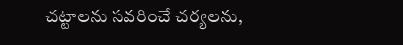చట్టాలను సవరించే చర్యలను,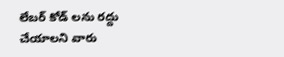లేబర్ కోడ్ లను రద్దు చేయాలని వారు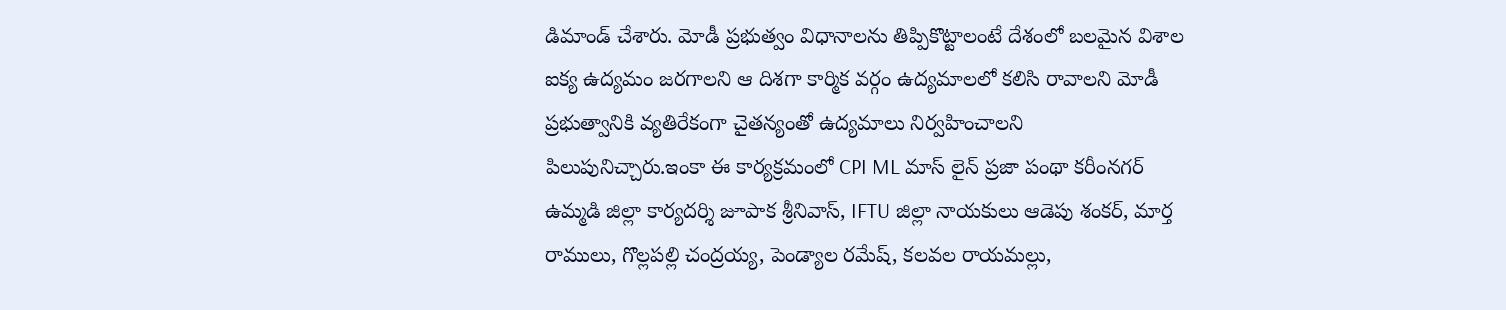డిమాండ్ చేశారు. మోడీ ప్రభుత్వం విధానాలను తిప్పికొట్టాలంటే దేశంలో బలమైన విశాల ఐక్య ఉద్యమం జరగాలని ఆ దిశగా కార్మిక వర్గం ఉద్యమాలలో కలిసి రావాలని మోడీ ప్రభుత్వానికి వ్యతిరేకంగా చైతన్యంతో ఉద్యమాలు నిర్వహించాలని పిలుపునిచ్చారు.ఇంకా ఈ కార్యక్రమంలో CPI ML మాస్ లైన్ ప్రజా పంథా కరీంనగర్ ఉమ్మడి జిల్లా కార్యదర్శి జూపాక శ్రీనివాస్, IFTU జిల్లా నాయకులు ఆడెపు శంకర్, మార్త రాములు, గొల్లపల్లి చంద్రయ్య, పెండ్యాల రమేష్, కలవల రాయమల్లు,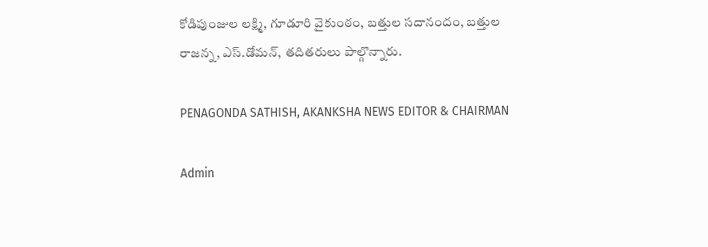కోడిపుంజుల లక్ష్మి, గూడూరి వైకుంఠం, బత్తుల సదానందం, బత్తుల రాజన్న, ఎస్.డోమన్, తదితరులు పాల్గొన్నారు.

PENAGONDA SATHISH, AKANKSHA NEWS EDITOR & CHAIRMAN

Admin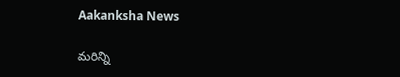Aakanksha News

మరిన్ని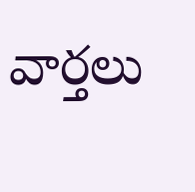వార్తలు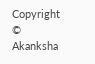Copyright © Akanksha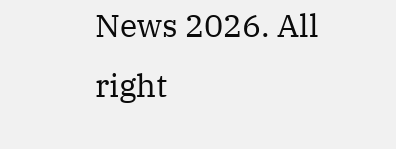News 2026. All right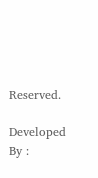Reserved.

Developed By :